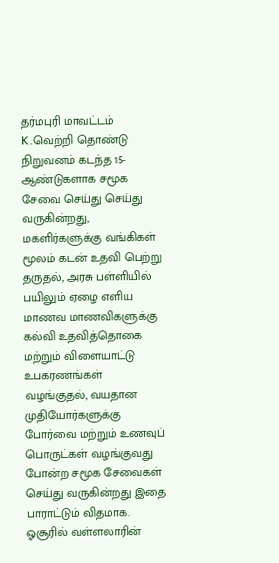தர்மபுரி மாவட்டம் K.வெற்றி தொண்டு நிறுவனம் கடந்த 15-ஆண்டுகளாக சமூக சேவை செய்து செய்து வருகின்றது, மகளிர்களுக்கு வங்கிகள் மூலம் கடன் உதவி பெற்று தருதல், அரசு பள்ளியில் பயிலும் ஏழை எளிய மாணவ மாணவிகளுக்கு கல்வி உதவித்தொகை மற்றும் விளையாட்டு உபகரணங்கள் வழங்குதல், வயதான முதியோர்களுக்கு போர்வை மற்றும் உணவுப் பொருட்கள் வழங்குவது போன்ற சமூக சேவைகள் செய்து வருகின்றது இதை பாராட்டும் விதமாக. ஓசூரில் வள்ளலாரின்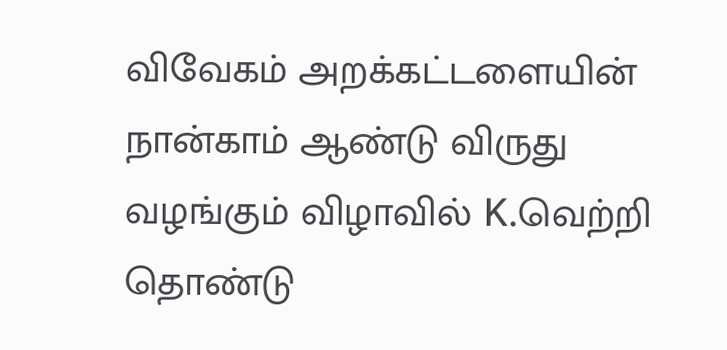விவேகம் அறக்கட்டளையின் நான்காம் ஆண்டு விருது வழங்கும் விழாவில் K.வெற்றி தொண்டு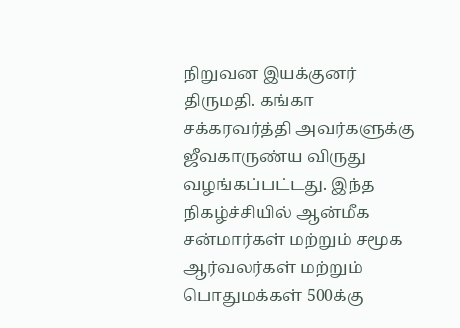நிறுவன இயக்குனர் திருமதி. கங்கா சக்கரவர்த்தி அவர்களுக்கு ஜீவகாருண்ய விருது வழங்கப்பட்டது. இந்த நிகழ்ச்சியில் ஆன்மீக சன்மார்கள் மற்றும் சமூக ஆர்வலர்கள் மற்றும் பொதுமக்கள் 500க்கு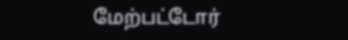மேற்பட்டோர்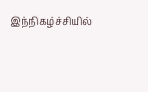இந்நிகழ்ச்சியில்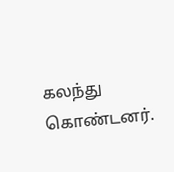கலந்து கொண்டனர்.